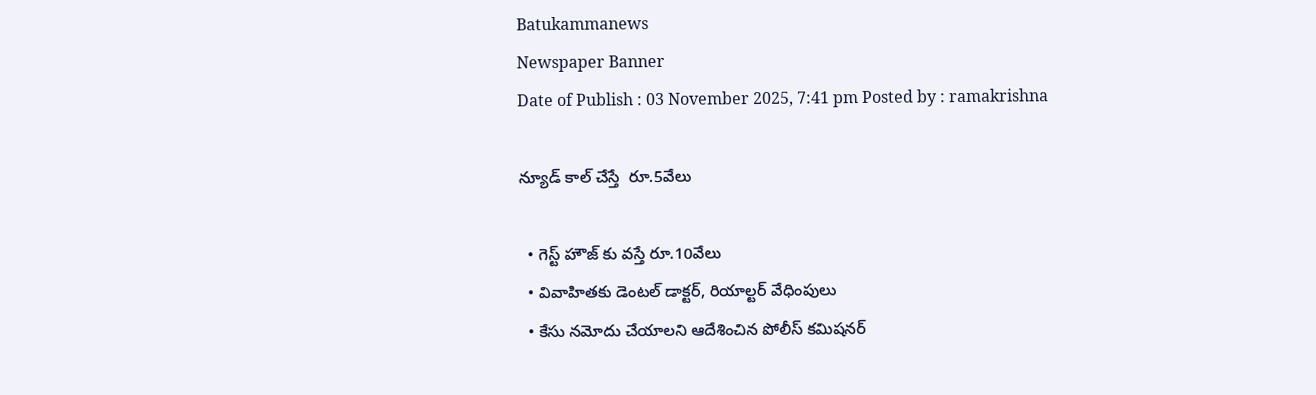Batukammanews
Newspaper Banner
Date of Publish : 03 November 2025, 7:41 pm Posted by : ramakrishna

న్యూడ్ కాల్ చేస్తే  రూ.5వేలు

  • గెస్ట్ హౌజ్ కు వస్తే రూ.10వేలు
  • వివాహితకు డెంటల్ డాక్టర్, రియాల్టర్ వేధింపులు
  • కేసు నమోదు చేయాలని ఆదేశించిన పోలీస్ కమిషనర్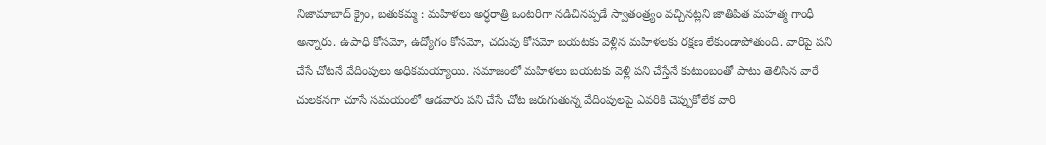నిజామాబాద్ క్రైం, బతుకమ్మ : మహిళలు అర్ధరాత్రి ఒంటరిగా నడిచినప్పడే స్వాతంత్ర్యం వచ్చినట్లని జాతిపిత మహత్మ గాంధీ అన్నారు. ఉపాధి కోసమో, ఉద్యోగం కోసమో, చదువు కోసమో బయటకు వెళ్లిన మహిళలకు రక్షణ లేకుండాపోతుంది. వారిపై పని చేసే చోటనే వేదింపులు అధికమయ్యాయి. సమాజంలో మహిళలు బయటకు వెళ్లి పని చేస్తేనే కుటుంబంతో పాటు తెలిసిన వారే చులకనగా చూసే సమయంలో ఆడవారు పని చేసే చోట జరుగుతున్న వేదింపులపై ఎవరికి చెప్పుకోలేక వారి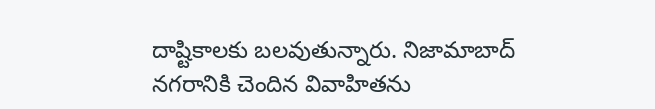దాష్టికాలకు బలవుతున్నారు. నిజామాబాద్ నగరానికి చెందిన వివాహితను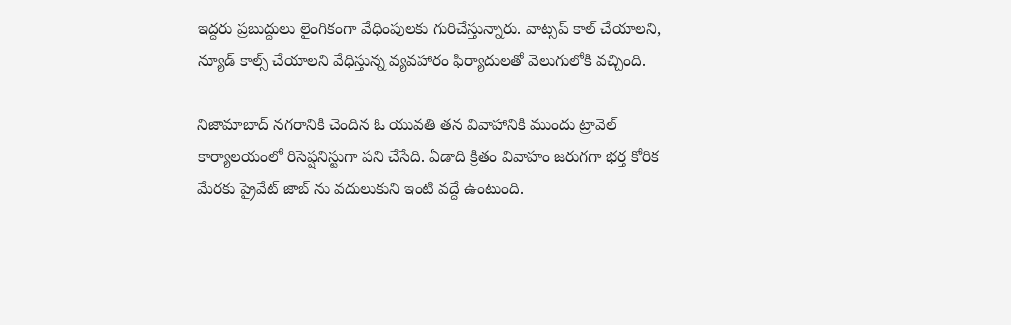ఇద్దరు ప్రబుద్దులు లైంగికంగా వేధింపులకు గురిచేస్తున్నారు. వాట్సప్ కాల్ చేయాలని, న్యూడ్ కాల్స్ చేయాలని వేధిస్తున్న వ్యవహారం ఫిర్యాదులతో వెలుగులోకి వచ్చింది.

నిజామాబాద్ నగరానికి చెందిన ఓ యువతి తన వివాహానికి ముందు ట్రావెల్ కార్యాలయంలో రిసెప్షనిస్టుగా పని చేసేది. ఏడాది క్రితం వివాహం జరుగగా భర్త కోరిక మేరకు ప్రైవేట్ జాబ్ ను వదులుకుని ఇంటి వద్దే ఉంటుంది.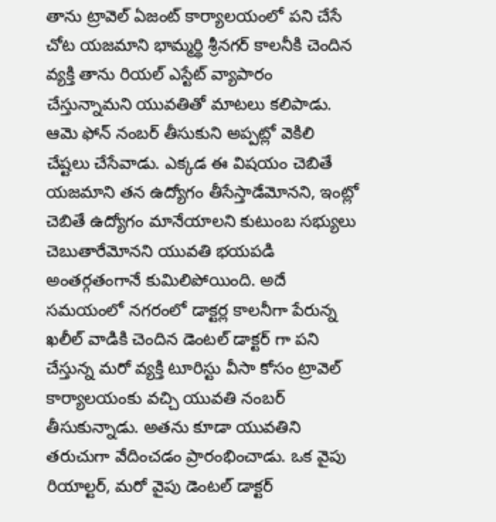తాను ట్రావెల్ ఏజంట్ కార్యాలయంలో పని చేసే చోట యజమాని భామ్మర్థి శ్రీనగర్ కాలనీకి చెందిన వ్యక్తి తాను రియల్ ఎస్టేట్ వ్యాపారం చేస్తున్నామని యువతితో మాటలు కలిపాడు. ఆమె ఫోన్ నంబర్ తీసుకుని అప్పట్లో వెకిలి చేష్టలు చేసేవాడు. ఎక్కడ ఈ విషయం చెబితే యజమాని తన ఉద్యోగం తీసేస్తాడేమోనని, ఇంట్లో చెబితే ఉద్యోగం మానేయాలని కుటుంబ సభ్యులు చెబుతారేమోనని యువతి భయపడి అంతర్గతంగానే కుమిలిపోయింది. అదే సమయంలో నగరంలో డాక్టర్ల కాలనీగా పేరున్న ఖలీల్ వాడికి చెందిన డెంటల్ డాక్టర్ గా పని చేస్తున్న మరో వ్యక్తి టూరిస్టు వీసా కోసం ట్రావెల్ కార్యాలయంకు వచ్చి యువతి నంబర్ తీసుకున్నాడు. అతను కూడా యువతిని తరుచుగా వేదించడం ప్రారంభించాడు. ఒక వైపు రియాల్టర్, మరో వైపు డెంటల్ డాక్టర్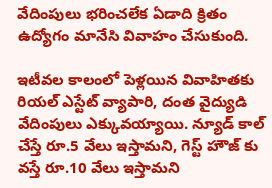వేదింపులు భరించలేక ఏడాది క్రితం ఉద్యోగం మానేసి వివాహం చేసుకుంది.

ఇటీవల కాలంలో పెళ్లయిన వివాహితకు రియల్ ఎస్టేట్ వ్యాపారి, దంత వైద్యుడి వేదింపులు ఎక్కువయ్యాయి. న్యూడ్ కాల్ చేస్తే రూ.5 వేలు ఇస్తామని, గెస్ట్ హౌజ్ కు వస్తే రూ.10 వేలు ఇస్తామని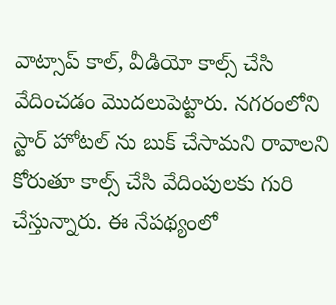వాట్సాప్ కాల్, వీడియో కాల్స్ చేసి వేదించడం మొదలుపెట్టారు. నగరంలోని స్టార్ హోటల్ ను బుక్ చేసామని రావాలని కోరుతూ కాల్స్ చేసి వేదింపులకు గురి చేస్తున్నారు. ఈ నేపథ్యంలో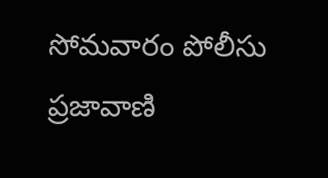సోమవారం పోలీసు ప్రజావాణి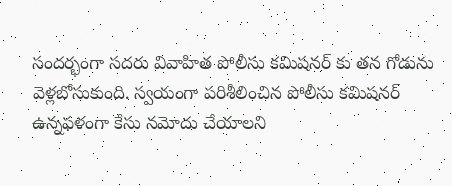సందర్భంగా సదరు వివాహిత పోలీసు కమిషనర్ కు తన గోడును వెళ్లబోసుకుంది. స్వయంగా పరిశీలించిన పోలీసు కమిషనర్ ఉన్నఫళంగా కేసు నమోదు చేయాలని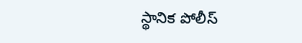స్థానిక పోలీస్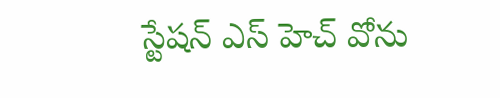స్టేషన్ ఎస్ హెచ్ వోను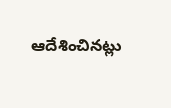ఆదేశించినట్లు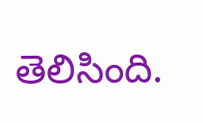తెలిసింది.